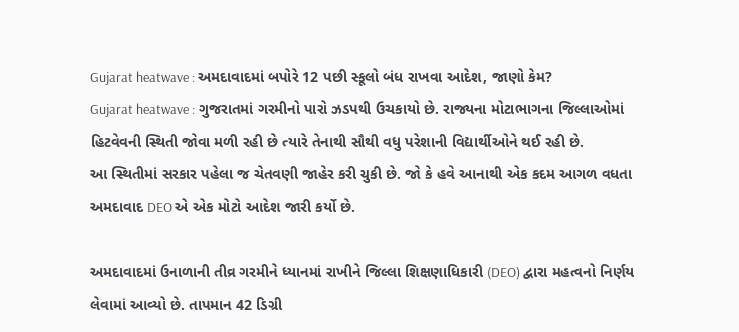Gujarat heatwave : અમદાવાદમાં બપોરે 12 પછી સ્કૂલો બંધ રાખવા આદેશ, જાણો કેમ?
Gujarat heatwave : ગુજરાતમાં ગરમીનો પારો ઝડપથી ઉચકાયો છે. રાજ્યના મોટાભાગના જિલ્લાઓમાં હિટવેવની સ્થિતી જોવા મળી રહી છે ત્યારે તેનાથી સૌથી વધુ પરેશાની વિદ્યાર્થીઓને થઈ રહી છે.
આ સ્થિતીમાં સરકાર પહેલા જ ચેતવણી જાહેર કરી ચુકી છે. જો કે હવે આનાથી એક કદમ આગળ વધતા અમદાવાદ DEO એ એક મોટો આદેશ જારી કર્યો છે.

અમદાવાદમાં ઉનાળાની તીવ્ર ગરમીને ધ્યાનમાં રાખીને જિલ્લા શિક્ષણાધિકારી (DEO) દ્વારા મહત્વનો નિર્ણય લેવામાં આવ્યો છે. તાપમાન 42 ડિગ્રી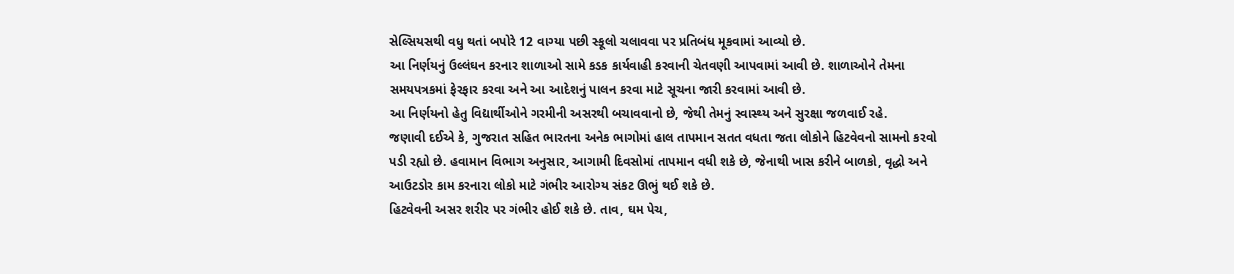સેલ્સિયસથી વધુ થતાં બપોરે 12 વાગ્યા પછી સ્કૂલો ચલાવવા પર પ્રતિબંધ મૂકવામાં આવ્યો છે.
આ નિર્ણયનું ઉલ્લંઘન કરનાર શાળાઓ સામે કડક કાર્યવાહી કરવાની ચેતવણી આપવામાં આવી છે. શાળાઓને તેમના સમયપત્રકમાં ફેરફાર કરવા અને આ આદેશનું પાલન કરવા માટે સૂચના જારી કરવામાં આવી છે.
આ નિર્ણયનો હેતુ વિદ્યાર્થીઓને ગરમીની અસરથી બચાવવાનો છે, જેથી તેમનું સ્વાસ્થ્ય અને સુરક્ષા જળવાઈ રહે.
જણાવી દઈએ કે, ગુજરાત સહિત ભારતના અનેક ભાગોમાં હાલ તાપમાન સતત વધતા જતા લોકોને હિટવેવનો સામનો કરવો પડી રહ્યો છે. હવામાન વિભાગ અનુસાર, આગામી દિવસોમાં તાપમાન વધી શકે છે, જેનાથી ખાસ કરીને બાળકો, વૃદ્ધો અને આઉટડોર કામ કરનારા લોકો માટે ગંભીર આરોગ્ય સંકટ ઊભું થઈ શકે છે.
હિટવેવની અસર શરીર પર ગંભીર હોઈ શકે છે. તાવ, ઘમ પેચ,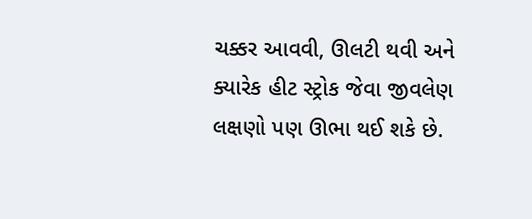ચક્કર આવવી, ઊલટી થવી અને ક્યારેક હીટ સ્ટ્રોક જેવા જીવલેણ લક્ષણો પણ ઊભા થઈ શકે છે.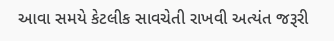આવા સમયે કેટલીક સાવચેતી રાખવી અત્યંત જરૂરી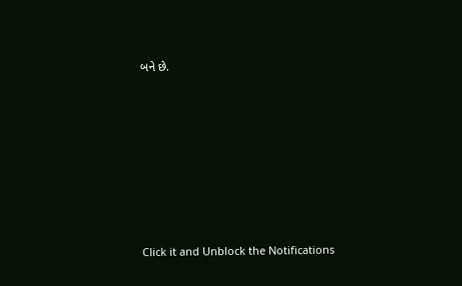બને છે.












Click it and Unblock the Notifications